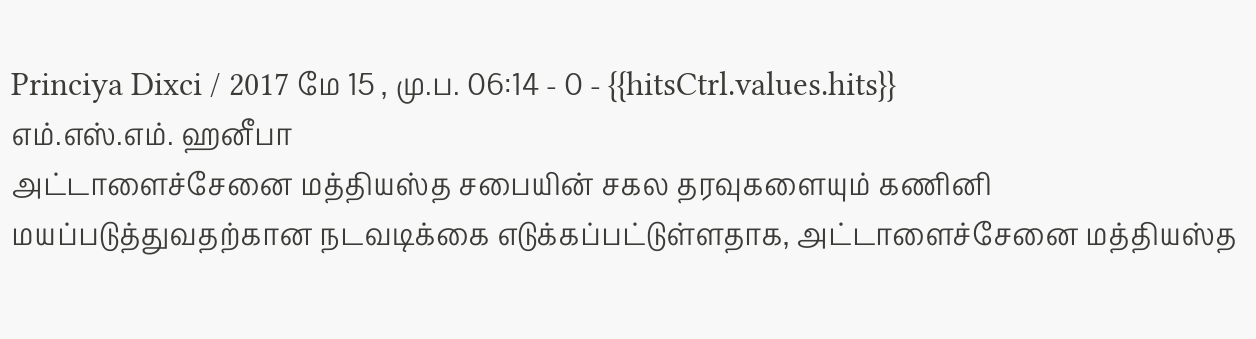Princiya Dixci / 2017 மே 15 , மு.ப. 06:14 - 0 - {{hitsCtrl.values.hits}}
எம்.எஸ்.எம். ஹனீபா
அட்டாளைச்சேனை மத்தியஸ்த சபையின் சகல தரவுகளையும் கணினி மயப்படுத்துவதற்கான நடவடிக்கை எடுக்கப்பட்டுள்ளதாக, அட்டாளைச்சேனை மத்தியஸ்த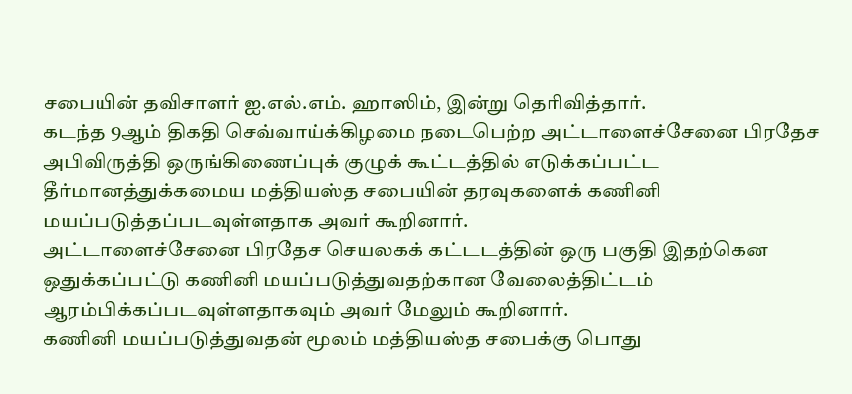சபையின் தவிசாளர் ஐ.எல்.எம். ஹாஸிம், இன்று தெரிவித்தார்.
கடந்த 9ஆம் திகதி செவ்வாய்க்கிழமை நடைபெற்ற அட்டாளைச்சேனை பிரதேச அபிவிருத்தி ஒருங்கிணைப்புக் குழுக் கூட்டத்தில் எடுக்கப்பட்ட தீர்மானத்துக்கமைய மத்தியஸ்த சபையின் தரவுகளைக் கணினி மயப்படுத்தப்படவுள்ளதாக அவர் கூறினார்.
அட்டாளைச்சேனை பிரதேச செயலகக் கட்டடத்தின் ஒரு பகுதி இதற்கென ஒதுக்கப்பட்டு கணினி மயப்படுத்துவதற்கான வேலைத்திட்டம் ஆரம்பிக்கப்படவுள்ளதாகவும் அவர் மேலும் கூறினார்.
கணினி மயப்படுத்துவதன் மூலம் மத்தியஸ்த சபைக்கு பொது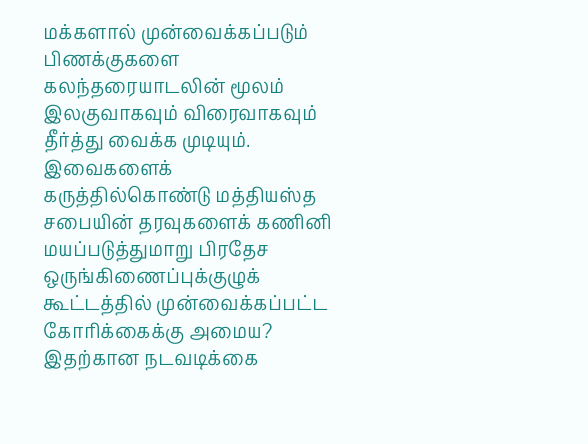மக்களால் முன்வைக்கப்படும் பிணக்குகளை கலந்தரையாடலின் மூலம் இலகுவாகவும் விரைவாகவும் தீர்த்து வைக்க முடியும்.
இவைகளைக் கருத்தில்கொண்டு மத்தியஸ்த சபையின் தரவுகளைக் கணினி மயப்படுத்துமாறு பிரதேச ஒருங்கிணைப்புக்குழுக் கூட்டத்தில் முன்வைக்கப்பட்ட கோரிக்கைக்கு அமைய? இதற்கான நடவடிக்கை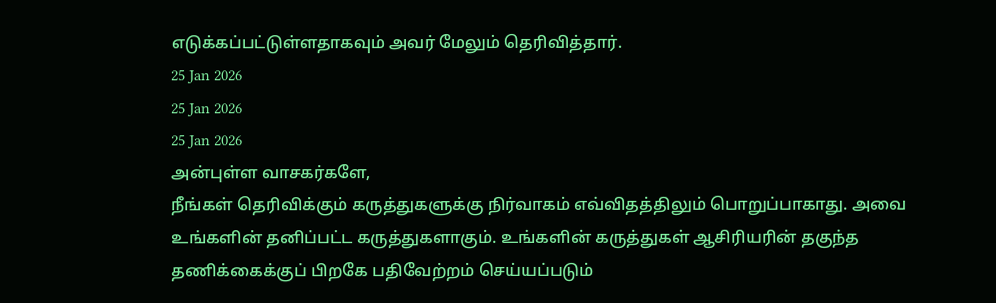எடுக்கப்பட்டுள்ளதாகவும் அவர் மேலும் தெரிவித்தார்.
25 Jan 2026
25 Jan 2026
25 Jan 2026
அன்புள்ள வாசகர்களே,
நீங்கள் தெரிவிக்கும் கருத்துகளுக்கு நிர்வாகம் எவ்விதத்திலும் பொறுப்பாகாது. அவை உங்களின் தனிப்பட்ட கருத்துகளாகும். உங்களின் கருத்துகள் ஆசிரியரின் தகுந்த தணிக்கைக்குப் பிறகே பதிவேற்றம் செய்யப்படும்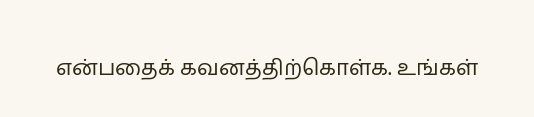என்பதைக் கவனத்திற்கொள்க. உங்கள்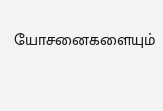யோசனைகளையும்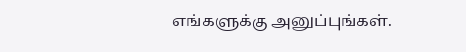எங்களுக்கு அனுப்புங்கள்.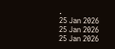.
25 Jan 2026
25 Jan 2026
25 Jan 2026